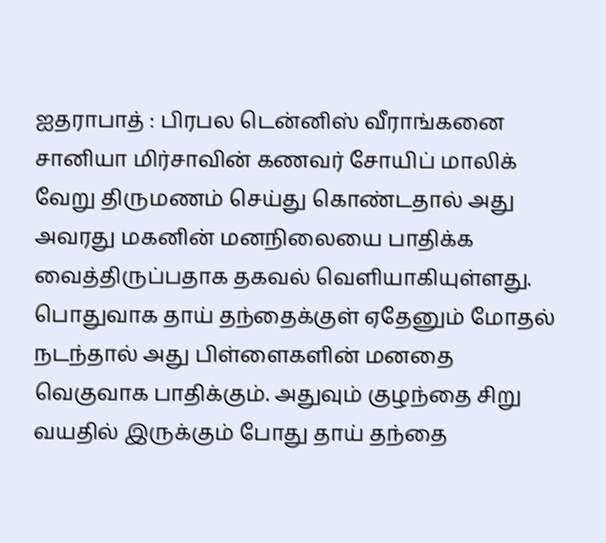ஐதராபாத் : பிரபல டென்னிஸ் வீராங்கனை சானியா மிர்சாவின் கணவர் சோயிப் மாலிக் வேறு திருமணம் செய்து கொண்டதால் அது அவரது மகனின் மனநிலையை பாதிக்க வைத்திருப்பதாக தகவல் வெளியாகியுள்ளது.
பொதுவாக தாய் தந்தைக்குள் ஏதேனும் மோதல் நடந்தால் அது பிள்ளைகளின் மனதை வெகுவாக பாதிக்கும். அதுவும் குழந்தை சிறு வயதில் இருக்கும் போது தாய் தந்தை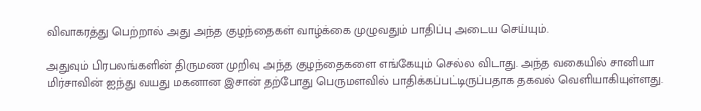விவாகரத்து பெற்றால் அது அந்த குழந்தைகள் வாழ்க்கை முழுவதும் பாதிப்பு அடைய செய்யும்.

அதுவும் பிரபலங்களின் திருமண முறிவு அந்த குழந்தைகளை எங்கேயும் செல்ல விடாது. அந்த வகையில் சானியா மிர்சாவின் ஐந்து வயது மகனான இசான் தற்போது பெருமளவில் பாதிக்கப்பட்டிருப்பதாக தகவல் வெளியாகியுள்ளது.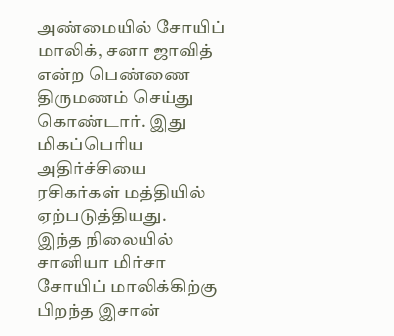அண்மையில் சோயிப் மாலிக், சனா ஜாவித் என்ற பெண்ணை திருமணம் செய்து கொண்டார். இது மிகப்பெரிய அதிர்ச்சியை ரசிகர்கள் மத்தியில் ஏற்படுத்தியது.
இந்த நிலையில் சானியா மிர்சா சோயிப் மாலிக்கிற்கு பிறந்த இசான்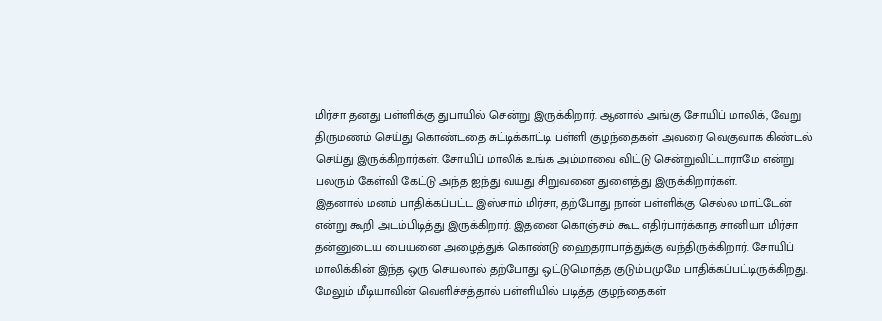மிர்சா தனது பள்ளிக்கு துபாயில் சென்று இருக்கிறார். ஆனால் அங்கு சோயிப் மாலிக், வேறு திருமணம் செய்து கொண்டதை சுட்டிக்காட்டி பள்ளி குழந்தைகள் அவரை வெகுவாக கிண்டல் செய்து இருக்கிறார்கள். சோயிப் மாலிக் உங்க அம்மாவை விட்டு சென்றுவிட்டாராமே என்று பலரும் கேள்வி கேட்டு அந்த ஐந்து வயது சிறுவனை துளைத்து இருக்கிறார்கள்.
இதனால் மனம் பாதிக்கப்பட்ட இஸ்சாம் மிர்சா, தற்போது நான் பள்ளிக்கு செல்ல மாட்டேன் என்று கூறி அடம்பிடித்து இருக்கிறார். இதனை கொஞ்சம் கூட எதிர்பார்க்காத சானியா மிர்சா தன்னுடைய பையனை அழைத்துக் கொண்டு ஹைதராபாத்துக்கு வந்திருக்கிறார். சோயிப் மாலிக்கின் இந்த ஒரு செயலால் தற்போது ஒட்டுமொத்த குடும்பமுமே பாதிக்கப்பட்டிருக்கிறது.
மேலும் மீடியாவின் வெளிச்சத்தால் பள்ளியில் படித்த குழந்தைகள்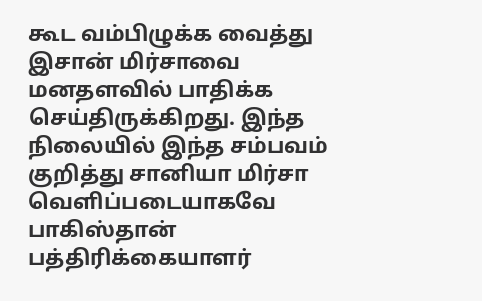கூட வம்பிழுக்க வைத்து இசான் மிர்சாவை மனதளவில் பாதிக்க செய்திருக்கிறது. இந்த நிலையில் இந்த சம்பவம் குறித்து சானியா மிர்சா வெளிப்படையாகவே பாகிஸ்தான் பத்திரிக்கையாளர்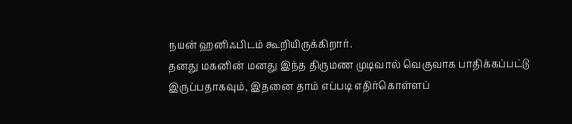நயன் ஹனிஃபிடம் கூறியிருக்கிறார்.
தனது மகனின் மனது இந்த திருமண முடிவால் வெகுவாக பாதிக்கப்பட்டு இருப்பதாகவும், இதனை தாம் எப்படி எதிர்கொள்ளப்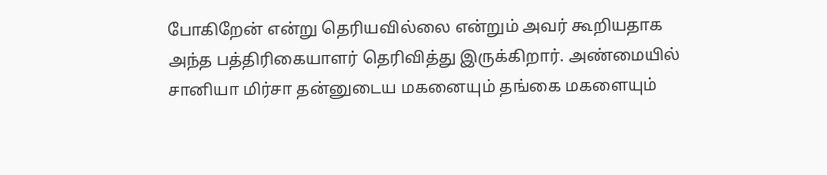போகிறேன் என்று தெரியவில்லை என்றும் அவர் கூறியதாக அந்த பத்திரிகையாளர் தெரிவித்து இருக்கிறார். அண்மையில் சானியா மிர்சா தன்னுடைய மகனையும் தங்கை மகளையும்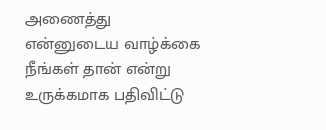அணைத்து என்னுடைய வாழ்க்கை நீங்கள் தான் என்று உருக்கமாக பதிவிட்டு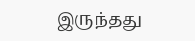இருந்தது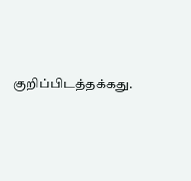குறிப்பிடத்தக்கது.